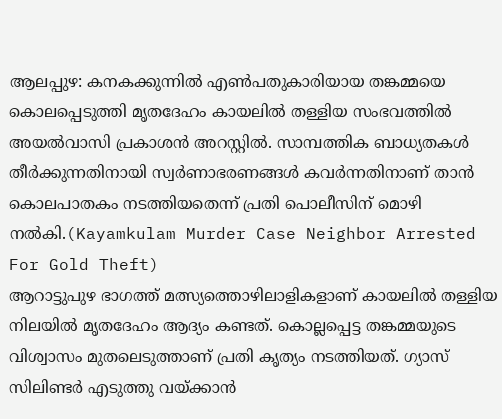ആലപ്പുഴ: കനകക്കുന്നിൽ എൺപതുകാരിയായ തങ്കമ്മയെ കൊലപ്പെടുത്തി മൃതദേഹം കായലിൽ തള്ളിയ സംഭവത്തിൽ അയൽവാസി പ്രകാശൻ അറസ്റ്റിൽ. സാമ്പത്തിക ബാധ്യതകൾ തീർക്കുന്നതിനായി സ്വർണാഭരണങ്ങൾ കവർന്നതിനാണ് താൻ കൊലപാതകം നടത്തിയതെന്ന് പ്രതി പൊലീസിന് മൊഴി നൽകി.(Kayamkulam Murder Case Neighbor Arrested For Gold Theft)
ആറാട്ടുപുഴ ഭാഗത്ത് മത്സ്യത്തൊഴിലാളികളാണ് കായലിൽ തള്ളിയ നിലയിൽ മൃതദേഹം ആദ്യം കണ്ടത്. കൊല്ലപ്പെട്ട തങ്കമ്മയുടെ വിശ്വാസം മുതലെടുത്താണ് പ്രതി കൃത്യം നടത്തിയത്. ഗ്യാസ് സിലിണ്ടർ എടുത്തു വയ്ക്കാൻ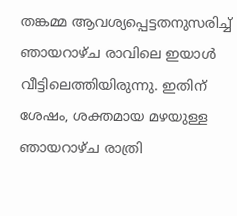തങ്കമ്മ ആവശ്യപ്പെട്ടതനുസരിച്ച് ഞായറാഴ്ച രാവിലെ ഇയാൾ വീട്ടിലെത്തിയിരുന്നു. ഇതിന് ശേഷം, ശക്തമായ മഴയുള്ള ഞായറാഴ്ച രാത്രി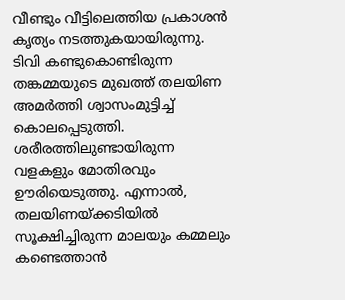വീണ്ടും വീട്ടിലെത്തിയ പ്രകാശൻ കൃത്യം നടത്തുകയായിരുന്നു.
ടിവി കണ്ടുകൊണ്ടിരുന്ന തങ്കമ്മയുടെ മുഖത്ത് തലയിണ അമർത്തി ശ്വാസംമുട്ടിച്ച് കൊലപ്പെടുത്തി. ശരീരത്തിലുണ്ടായിരുന്ന വളകളും മോതിരവും ഊരിയെടുത്തു. എന്നാൽ, തലയിണയ്ക്കടിയിൽ സൂക്ഷിച്ചിരുന്ന മാലയും കമ്മലും കണ്ടെത്താൻ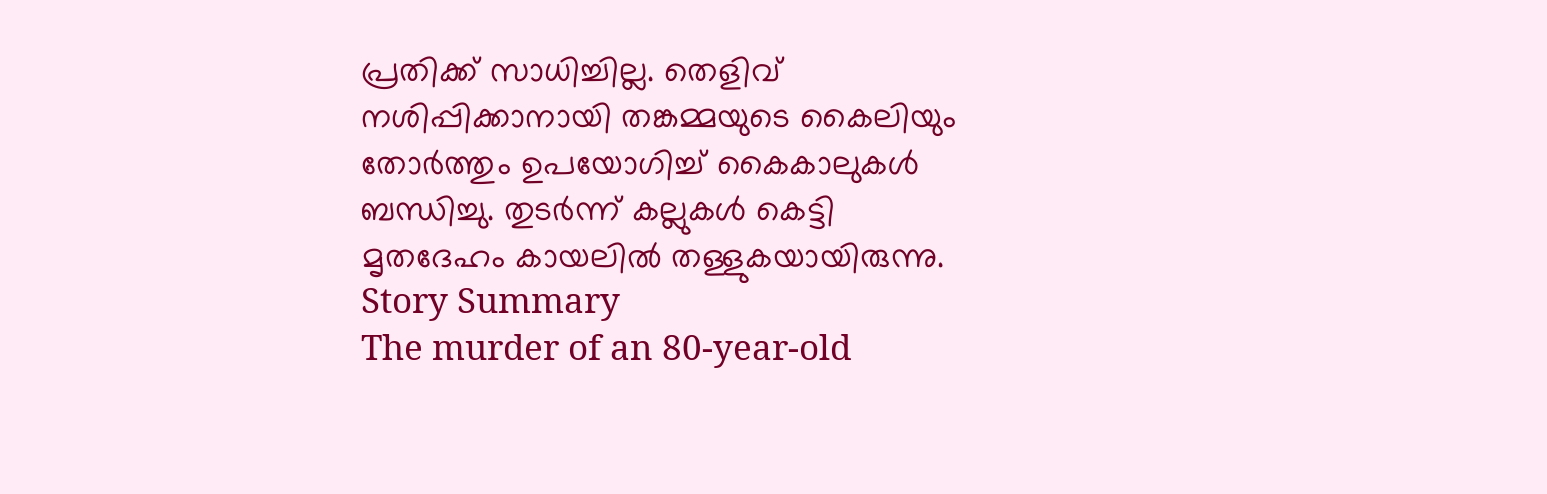പ്രതിക്ക് സാധിച്ചില്ല. തെളിവ് നശിപ്പിക്കാനായി തങ്കമ്മയുടെ കൈലിയും തോർത്തും ഉപയോഗിച്ച് കൈകാലുകൾ ബന്ധിച്ചു. തുടർന്ന് കല്ലുകൾ കെട്ടി മൃതദേഹം കായലിൽ തള്ളുകയായിരുന്നു.
Story Summary
The murder of an 80-year-old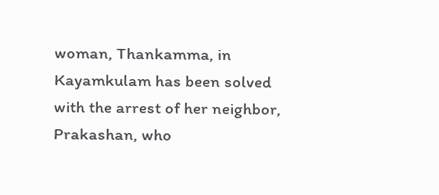woman, Thankamma, in Kayamkulam has been solved with the arrest of her neighbor, Prakashan, who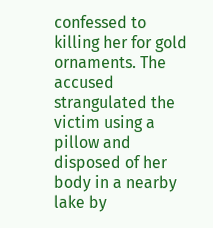confessed to killing her for gold ornaments. The accused strangulated the victim using a pillow and disposed of her body in a nearby lake by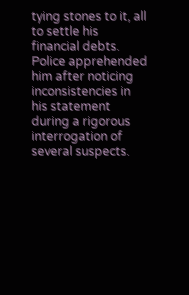tying stones to it, all to settle his financial debts. Police apprehended him after noticing inconsistencies in his statement during a rigorous interrogation of several suspects.